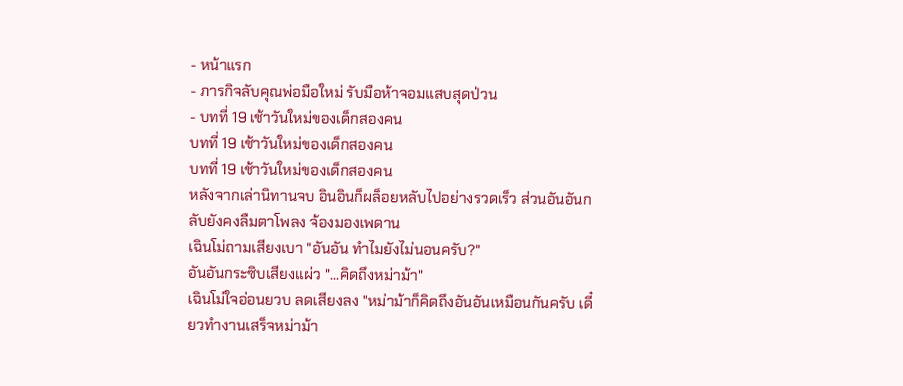- หน้าแรก
- ภารกิจลับคุณพ่อมือใหม่ รับมือห้าจอมแสบสุดป่วน
- บทที่ 19 เช้าวันใหม่ของเด็กสองคน
บทที่ 19 เช้าวันใหม่ของเด็กสองคน
บทที่ 19 เช้าวันใหม่ของเด็กสองคน
หลังจากเล่านิทานจบ อินอินก็ผล็อยหลับไปอย่างรวดเร็ว ส่วนอันอันกลับยังคงลืมตาโพลง จ้องมองเพดาน
เฉินโม่ถามเสียงเบา "อันอัน ทำไมยังไม่นอนครับ?"
อันอันกระซิบเสียงแผ่ว "...คิดถึงหม่าม้า"
เฉินโม่ใจอ่อนยวบ ลดเสียงลง "หม่าม้าก็คิดถึงอันอันเหมือนกันครับ เดี๋ยวทำงานเสร็จหม่าม้า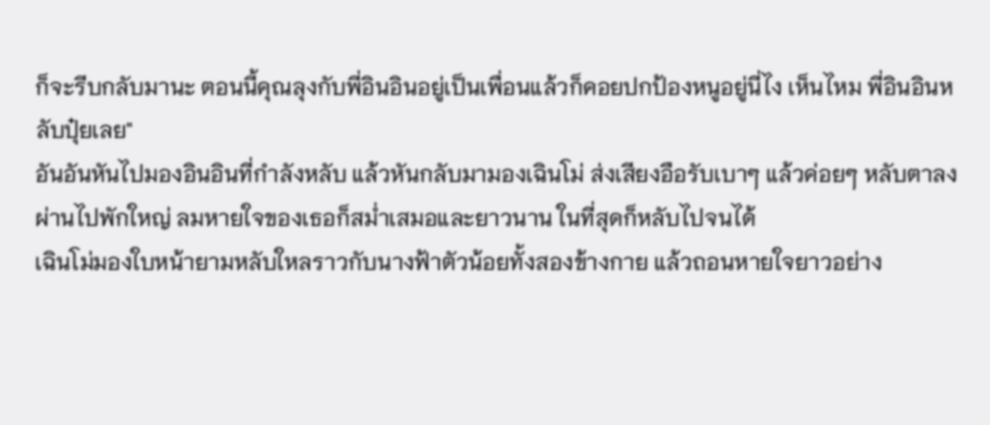ก็จะรีบกลับมานะ ตอนนี้คุณลุงกับพี่อินอินอยู่เป็นเพื่อนแล้วก็คอยปกป้องหนูอยู่นี่ไง เห็นไหม พี่อินอินหลับปุ๋ยเลย"
อันอันหันไปมองอินอินที่กำลังหลับ แล้วหันกลับมามองเฉินโม่ ส่งเสียงอือรับเบาๆ แล้วค่อยๆ หลับตาลง
ผ่านไปพักใหญ่ ลมหายใจของเธอก็สม่ำเสมอและยาวนาน ในที่สุดก็หลับไปจนได้
เฉินโม่มองใบหน้ายามหลับใหลราวกับนางฟ้าตัวน้อยทั้งสองข้างกาย แล้วถอนหายใจยาวอย่าง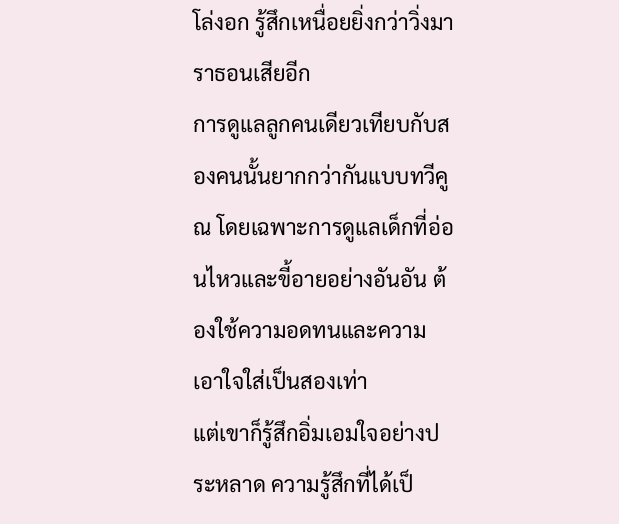โล่งอก รู้สึกเหนื่อยยิ่งกว่าวิ่งมาราธอนเสียอีก
การดูแลลูกคนเดียวเทียบกับสองคนนั้นยากกว่ากันแบบทวีคูณ โดยเฉพาะการดูแลเด็กที่อ่อนไหวและขี้อายอย่างอันอัน ต้องใช้ความอดทนและความเอาใจใส่เป็นสองเท่า
แต่เขาก็รู้สึกอิ่มเอมใจอย่างประหลาด ความรู้สึกที่ได้เป็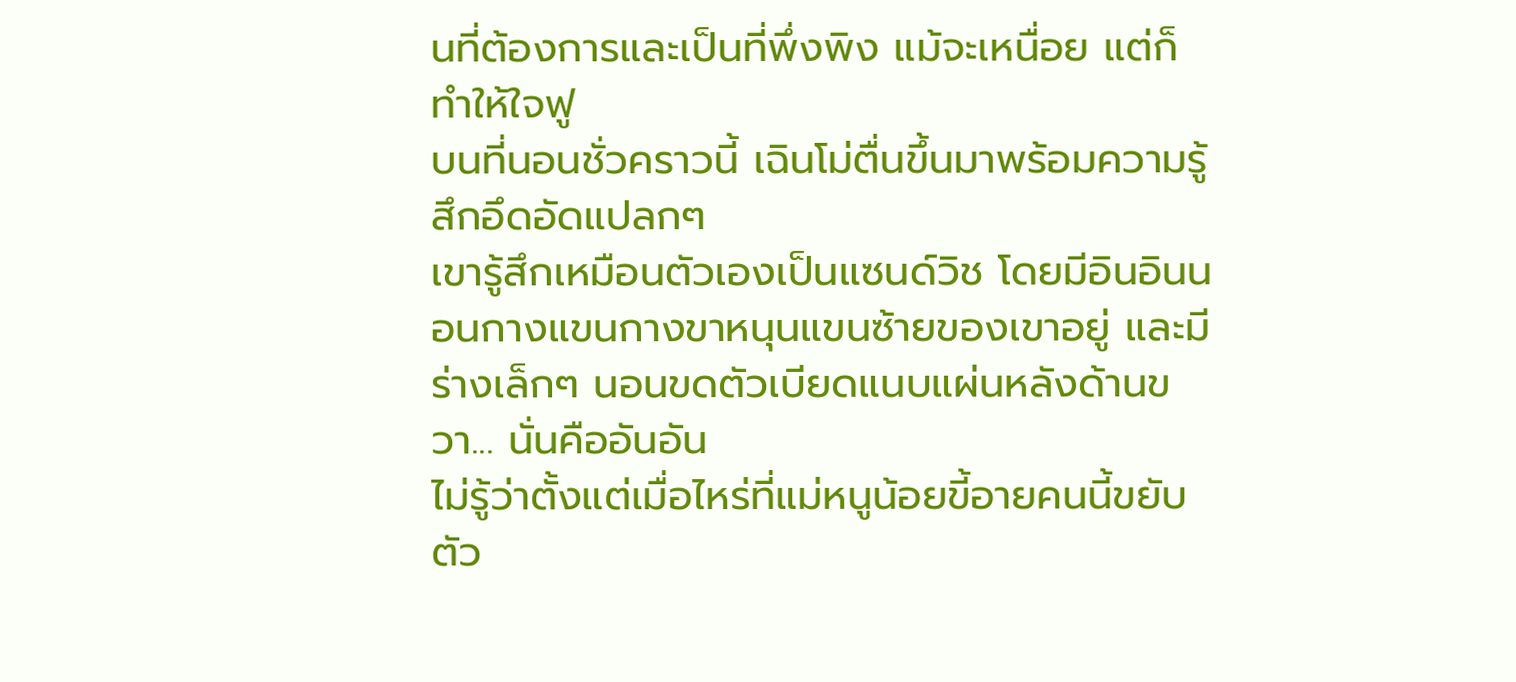นที่ต้องการและเป็นที่พึ่งพิง แม้จะเหนื่อย แต่ก็ทำให้ใจฟู
บนที่นอนชั่วคราวนี้ เฉินโม่ตื่นขึ้นมาพร้อมความรู้สึกอึดอัดแปลกๆ
เขารู้สึกเหมือนตัวเองเป็นแซนด์วิช โดยมีอินอินนอนกางแขนกางขาหนุนแขนซ้ายของเขาอยู่ และมีร่างเล็กๆ นอนขดตัวเบียดแนบแผ่นหลังด้านขวา... นั่นคืออันอัน
ไม่รู้ว่าตั้งแต่เมื่อไหร่ที่แม่หนูน้อยขี้อายคนนี้ขยับตัว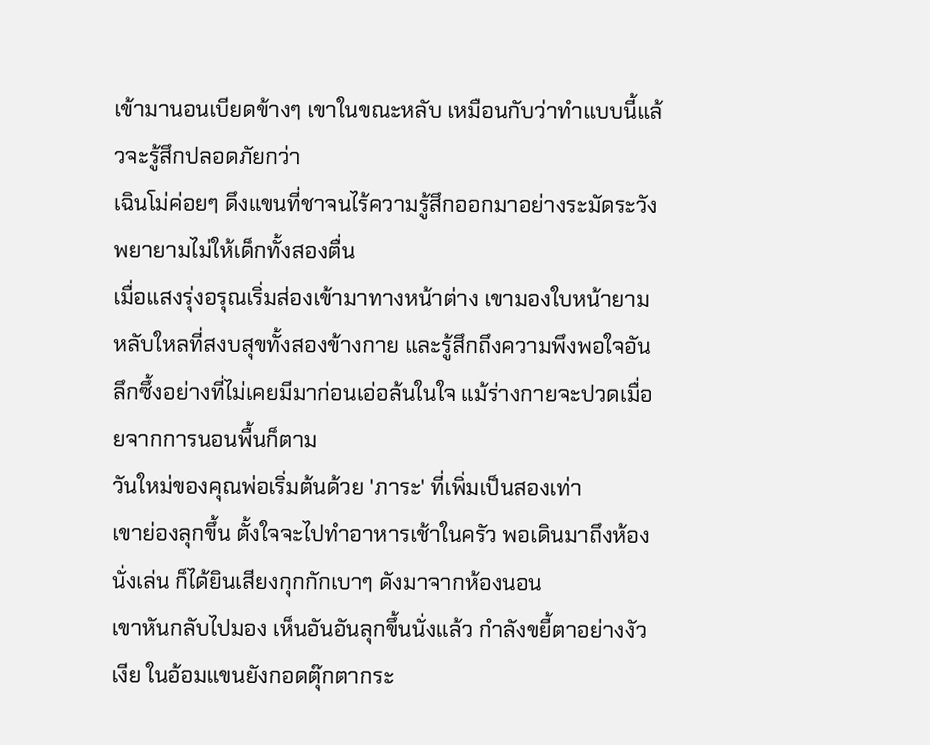เข้ามานอนเบียดข้างๆ เขาในขณะหลับ เหมือนกับว่าทำแบบนี้แล้วจะรู้สึกปลอดภัยกว่า
เฉินโม่ค่อยๆ ดึงแขนที่ชาจนไร้ความรู้สึกออกมาอย่างระมัดระวัง พยายามไม่ให้เด็กทั้งสองตื่น
เมื่อแสงรุ่งอรุณเริ่มส่องเข้ามาทางหน้าต่าง เขามองใบหน้ายามหลับใหลที่สงบสุขทั้งสองข้างกาย และรู้สึกถึงความพึงพอใจอันลึกซึ้งอย่างที่ไม่เคยมีมาก่อนเอ่อล้นในใจ แม้ร่างกายจะปวดเมื่อยจากการนอนพื้นก็ตาม
วันใหม่ของคุณพ่อเริ่มต้นด้วย 'ภาระ' ที่เพิ่มเป็นสองเท่า
เขาย่องลุกขึ้น ตั้งใจจะไปทำอาหารเช้าในครัว พอเดินมาถึงห้องนั่งเล่น ก็ได้ยินเสียงกุกกักเบาๆ ดังมาจากห้องนอน
เขาหันกลับไปมอง เห็นอันอันลุกขึ้นนั่งแล้ว กำลังขยี้ตาอย่างงัวเงีย ในอ้อมแขนยังกอดตุ๊กตากระ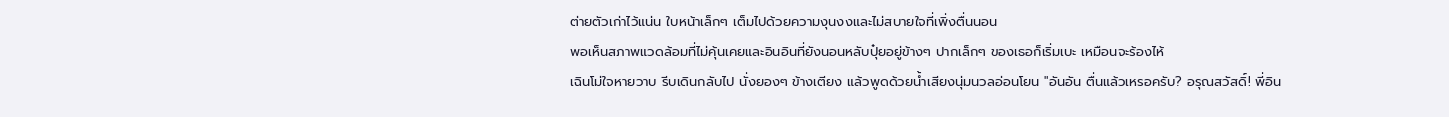ต่ายตัวเก่าไว้แน่น ใบหน้าเล็กๆ เต็มไปด้วยความงุนงงและไม่สบายใจที่เพิ่งตื่นนอน
พอเห็นสภาพแวดล้อมที่ไม่คุ้นเคยและอินอินที่ยังนอนหลับปุ๋ยอยู่ข้างๆ ปากเล็กๆ ของเธอก็เริ่มเบะ เหมือนจะร้องไห้
เฉินโม่ใจหายวาบ รีบเดินกลับไป นั่งยองๆ ข้างเตียง แล้วพูดด้วยน้ำเสียงนุ่มนวลอ่อนโยน "อันอัน ตื่นแล้วเหรอครับ? อรุณสวัสดิ์! พี่อิน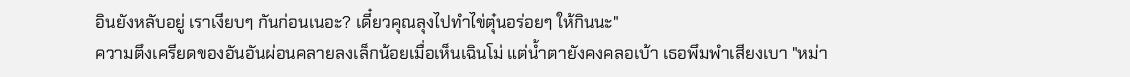อินยังหลับอยู่ เราเงียบๆ กันก่อนเนอะ? เดี๋ยวคุณลุงไปทำไข่ตุ๋นอร่อยๆ ให้กินนะ"
ความตึงเครียดของอันอันผ่อนคลายลงเล็กน้อยเมื่อเห็นเฉินโม่ แต่น้ำตายังคงคลอเบ้า เธอพึมพำเสียงเบา "หม่า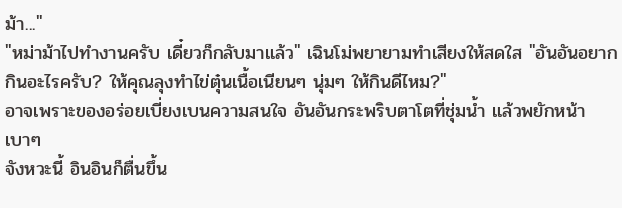ม้า..."
"หม่าม้าไปทำงานครับ เดี๋ยวก็กลับมาแล้ว" เฉินโม่พยายามทำเสียงให้สดใส "อันอันอยากกินอะไรครับ? ให้คุณลุงทำไข่ตุ๋นเนื้อเนียนๆ นุ่มๆ ให้กินดีไหม?"
อาจเพราะของอร่อยเบี่ยงเบนความสนใจ อันอันกระพริบตาโตที่ชุ่มน้ำ แล้วพยักหน้าเบาๆ
จังหวะนี้ อินอินก็ตื่นขึ้น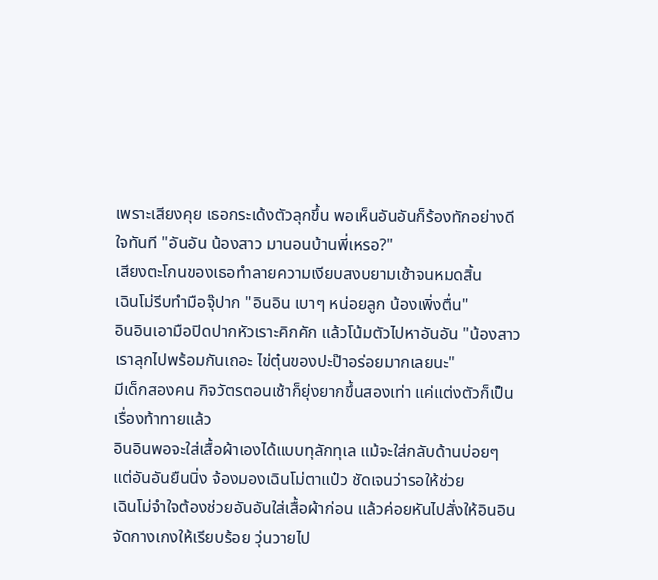เพราะเสียงคุย เธอกระเด้งตัวลุกขึ้น พอเห็นอันอันก็ร้องทักอย่างดีใจทันที "อันอัน น้องสาว มานอนบ้านพี่เหรอ?"
เสียงตะโกนของเธอทำลายความเงียบสงบยามเช้าจนหมดสิ้น
เฉินโม่รีบทำมือจุ๊ปาก "อินอิน เบาๆ หน่อยลูก น้องเพิ่งตื่น"
อินอินเอามือปิดปากหัวเราะคิกคัก แล้วโน้มตัวไปหาอันอัน "น้องสาว เราลุกไปพร้อมกันเถอะ ไข่ตุ๋นของปะป๊าอร่อยมากเลยนะ"
มีเด็กสองคน กิจวัตรตอนเช้าก็ยุ่งยากขึ้นสองเท่า แค่แต่งตัวก็เป็นเรื่องท้าทายแล้ว
อินอินพอจะใส่เสื้อผ้าเองได้แบบทุลักทุเล แม้จะใส่กลับด้านบ่อยๆ แต่อันอันยืนนิ่ง จ้องมองเฉินโม่ตาแป๋ว ชัดเจนว่ารอให้ช่วย
เฉินโม่จำใจต้องช่วยอันอันใส่เสื้อผ้าก่อน แล้วค่อยหันไปสั่งให้อินอินจัดกางเกงให้เรียบร้อย วุ่นวายไป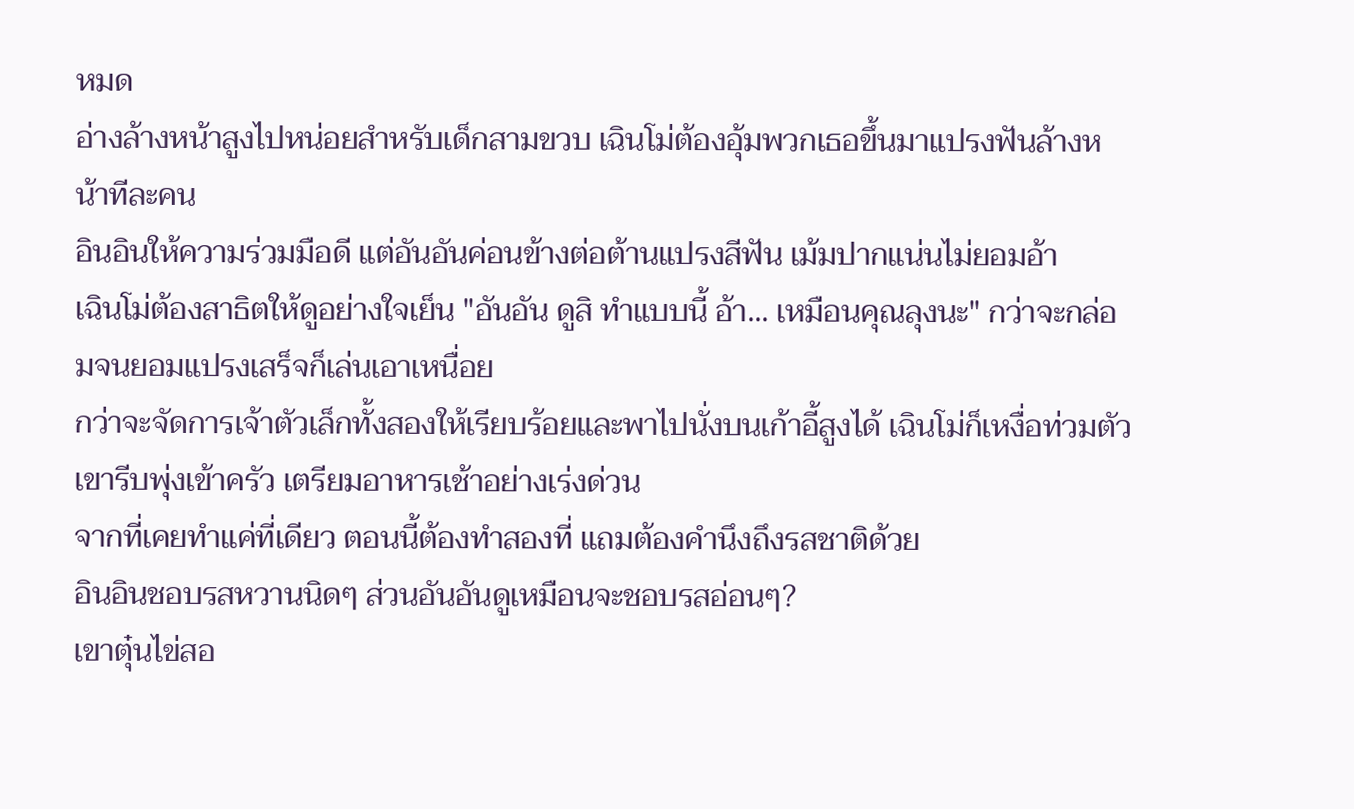หมด
อ่างล้างหน้าสูงไปหน่อยสำหรับเด็กสามขวบ เฉินโม่ต้องอุ้มพวกเธอขึ้นมาแปรงฟันล้างหน้าทีละคน
อินอินให้ความร่วมมือดี แต่อันอันค่อนข้างต่อต้านแปรงสีฟัน เม้มปากแน่นไม่ยอมอ้า
เฉินโม่ต้องสาธิตให้ดูอย่างใจเย็น "อันอัน ดูสิ ทำแบบนี้ อ้า... เหมือนคุณลุงนะ" กว่าจะกล่อมจนยอมแปรงเสร็จก็เล่นเอาเหนื่อย
กว่าจะจัดการเจ้าตัวเล็กทั้งสองให้เรียบร้อยและพาไปนั่งบนเก้าอี้สูงได้ เฉินโม่ก็เหงื่อท่วมตัว
เขารีบพุ่งเข้าครัว เตรียมอาหารเช้าอย่างเร่งด่วน
จากที่เคยทำแค่ที่เดียว ตอนนี้ต้องทำสองที่ แถมต้องคำนึงถึงรสชาติด้วย
อินอินชอบรสหวานนิดๆ ส่วนอันอันดูเหมือนจะชอบรสอ่อนๆ?
เขาตุ๋นไข่สอ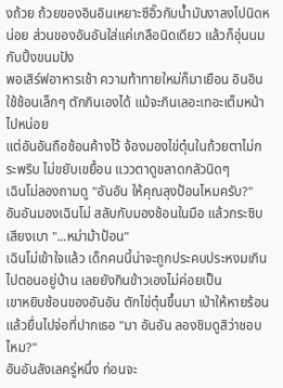งถ้วย ถ้วยของอินอินเหยาะซีอิ๊วกับน้ำมันงาลงไปนิดหน่อย ส่วนของอันอันใส่แค่เกลือนิดเดียว แล้วก็อุ่นนมกับปิ้งขนมปัง
พอเสิร์ฟอาหารเช้า ความท้าทายใหม่ก็มาเยือน อินอินใช้ช้อนเล็กๆ ตักกินเองได้ แม้จะกินเลอะเทอะเต็มหน้าไปหน่อย
แต่อันอันถือช้อนค้างไว้ จ้องมองไข่ตุ๋นในถ้วยตาไม่กระพริบ ไม่ขยับเขยื้อน แววตาดูขลาดกลัวนิดๆ
เฉินโม่ลองถามดู "อันอัน ให้คุณลุงป้อนไหมครับ?"
อันอันมองเฉินโม่ สลับกับมองช้อนในมือ แล้วกระซิบเสียงเบา "...หม่าม้าป้อน"
เฉินโม่เข้าใจแล้ว เด็กคนนี้น่าจะถูกประคบประหงมเกินไปตอนอยู่บ้าน เลยยังกินข้าวเองไม่ค่อยเป็น
เขาหยิบช้อนของอันอัน ตักไข่ตุ๋นขึ้นมา เป่าให้หายร้อน แล้วยื่นไปจ่อที่ปากเธอ "มา อันอัน ลองชิมดูสิว่าชอบไหม?"
อันอันลังเลครู่หนึ่ง ก่อนจะ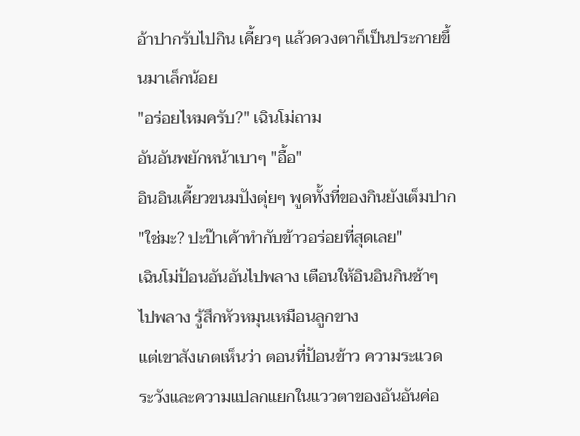อ้าปากรับไปกิน เคี้ยวๆ แล้วดวงตาก็เป็นประกายขึ้นมาเล็กน้อย
"อร่อยไหมครับ?" เฉินโม่ถาม
อันอันพยักหน้าเบาๆ "อื้อ"
อินอินเคี้ยวขนมปังตุ่ยๆ พูดทั้งที่ของกินยังเต็มปาก "ใช่มะ? ปะป๊าเค้าทำกับข้าวอร่อยที่สุดเลย"
เฉินโม่ป้อนอันอันไปพลาง เตือนให้อินอินกินช้าๆ ไปพลาง รู้สึกหัวหมุนเหมือนลูกขาง
แต่เขาสังเกตเห็นว่า ตอนที่ป้อนข้าว ความระแวดระวังและความแปลกแยกในแววตาของอันอันค่อ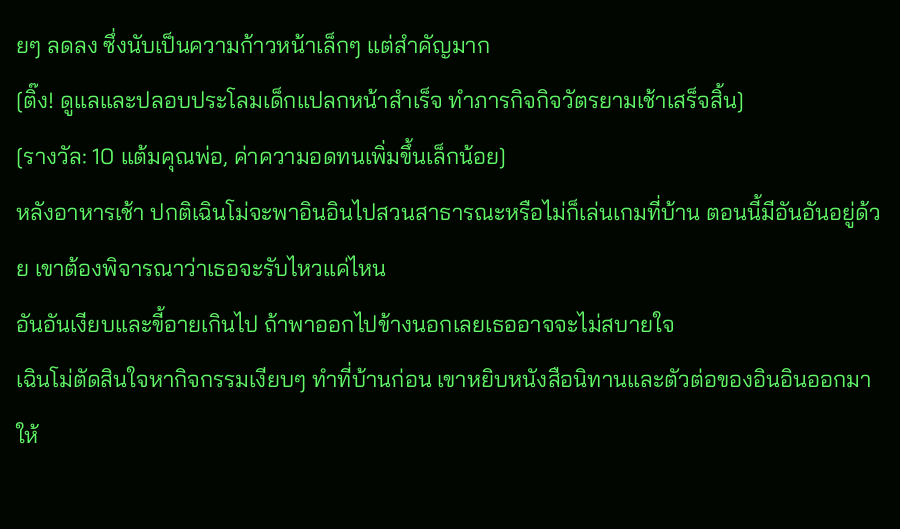ยๆ ลดลง ซึ่งนับเป็นความก้าวหน้าเล็กๆ แต่สำคัญมาก
[ติ๊ง! ดูแลและปลอบประโลมเด็กแปลกหน้าสำเร็จ ทำภารกิจกิจวัตรยามเช้าเสร็จสิ้น]
[รางวัล: 10 แต้มคุณพ่อ, ค่าความอดทนเพิ่มขึ้นเล็กน้อย]
หลังอาหารเช้า ปกติเฉินโม่จะพาอินอินไปสวนสาธารณะหรือไม่ก็เล่นเกมที่บ้าน ตอนนี้มีอันอันอยู่ด้วย เขาต้องพิจารณาว่าเธอจะรับไหวแค่ไหน
อันอันเงียบและขี้อายเกินไป ถ้าพาออกไปข้างนอกเลยเธออาจจะไม่สบายใจ
เฉินโม่ตัดสินใจหากิจกรรมเงียบๆ ทำที่บ้านก่อน เขาหยิบหนังสือนิทานและตัวต่อของอินอินออกมา ให้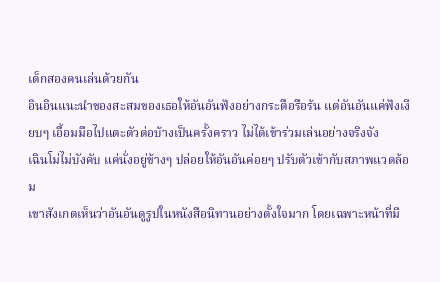เด็กสองคนเล่นด้วยกัน
อินอินแนะนำของสะสมของเธอให้อันอันฟังอย่างกระตือรือร้น แต่อันอันแค่ฟังเงียบๆ เอื้อมมือไปแตะตัวต่อบ้างเป็นครั้งคราว ไม่ได้เข้าร่วมเล่นอย่างจริงจัง
เฉินโม่ไม่บังคับ แค่นั่งอยู่ข้างๆ ปล่อยให้อันอันค่อยๆ ปรับตัวเข้ากับสภาพแวดล้อม
เขาสังเกตเห็นว่าอันอันดูรูปในหนังสือนิทานอย่างตั้งใจมาก โดยเฉพาะหน้าที่มี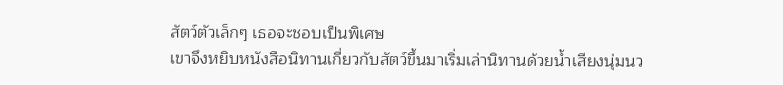สัตว์ตัวเล็กๆ เธอจะชอบเป็นพิเศษ
เขาจึงหยิบหนังสือนิทานเกี่ยวกับสัตว์ขึ้นมาเริ่มเล่านิทานด้วยน้ำเสียงนุ่มนว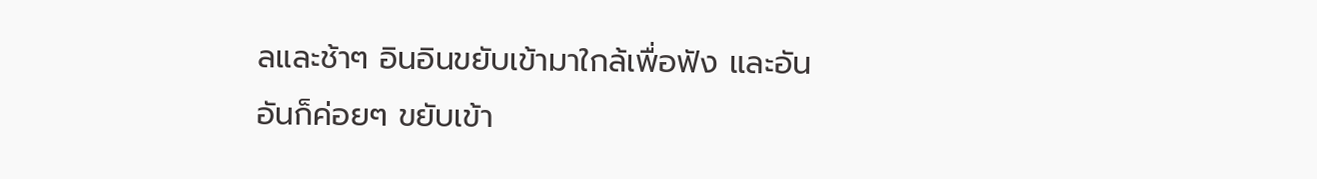ลและช้าๆ อินอินขยับเข้ามาใกล้เพื่อฟัง และอันอันก็ค่อยๆ ขยับเข้า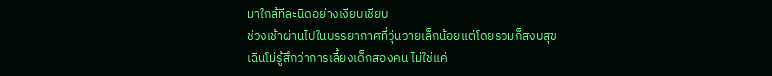มาใกล้ทีละนิดอย่างเงียบเชียบ
ช่วงเช้าผ่านไปในบรรยากาศที่วุ่นวายเล็กน้อยแต่โดยรวมก็สงบสุข
เฉินโม่รู้สึกว่าการเลี้ยงเด็กสองคน ไม่ใช่แค่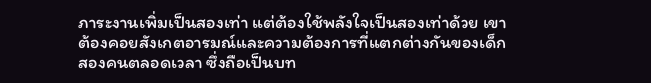ภาระงานเพิ่มเป็นสองเท่า แต่ต้องใช้พลังใจเป็นสองเท่าด้วย เขาต้องคอยสังเกตอารมณ์และความต้องการที่แตกต่างกันของเด็กสองคนตลอดเวลา ซึ่งถือเป็นบท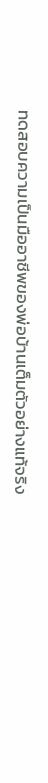ทดสอบความเป็นมืออาชีพของพ่อบ้านเต็มตัวอย่างแท้จริง